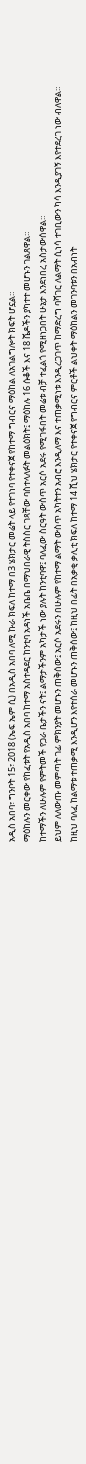አዲስ አበባ፣ ግንቦት 15፣ 2018 (ኤፍ ኤም ሲ) በአዲስ አበባ ለሚ ኩራ ክፍለ ከተማ በ3 ሄክታር መሬት ላይ የተገነባ የተቀናጀ የከተማ ግብርና ማዕከል ለአገልግሎት ክፍት ሆኗል።
ማዕከሉን መርቀው የከፈቱት የአዲስ አበባ ከተማ አስተዳደር ከንቲባ አዳነች አቤቤ በማህበራዊ ትስስር ገጻቸው ባስተላለፉት መልዕክት፤ ማዕከሉ 16 ሱቆች እና 18 ሼዶችን ያካተተ መሆኑን ገልጸዋል።
ከተማችን ለሁሉም የምትመች የጋራ ቤታችን ናት፤ ልማታችንም አካታች ነው ያሉት ከንቲባዋ፤ ባለፈው ስርዓት ውስጥ አርሶ አደሩ የሚገፋበት መሬቱ ብቻ ተፈልጎ የሚዘነጋበት ሁኔታ እንደነበረ አስታውሰዋል።
ይህም ለለውጡ መምጣት ገፊ ምክንያት መሆኑን ጠቅሰው፤ አርሶ አደሩን በሁሉም የከተማ ልማት ውስጥ አካትተን አብሮ እንዲለማ እና ተጠቃሚነቱ እንዲረጋገጥ ከማድረግ ባሻገር ለልማት ሲነሳ ተገቢውን ካሳ እንዲያገኝ እየተደረገ ነው ብለዋል።
ከዚህ ባለፈ ከልማቱ ተጠቃሚ እንዲሆን እየተሰራ መሆኑን ጠቅሰው፤ ከዚህ በፊት በአቃቂ ቃሊቲ ክፍለ ከተማ 14 ሺህ ሄክታር የተቀናጀ የግብርና ምርቶች ልህቀት ማዕከልን መገንባቱን በአብነት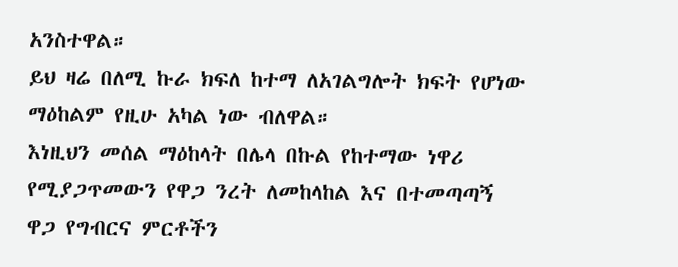አንስተዋል።
ይህ ዛሬ በለሚ ኩራ ክፍለ ከተማ ለአገልግሎት ክፍት የሆነው ማዕከልም የዚሁ አካል ነው ብለዋል።
እነዚህን መሰል ማዕከላት በሌላ በኩል የከተማው ነዋሪ የሚያጋጥመውን የዋጋ ንረት ለመከላከል እና በተመጣጣኝ ዋጋ የግብርና ምርቶችን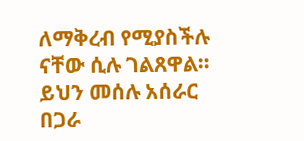ለማቅረብ የሚያስችሉ ናቸው ሲሉ ገልጸዋል።
ይህን መሰሉ አሰራር በጋራ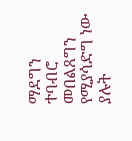ማደግን ተባብሮ መበልጸግን የሚያሳድግ ነው ያሉት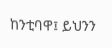ከንቲባዋ፤ ይህንን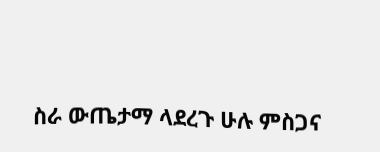ስራ ውጤታማ ላደረጉ ሁሉ ምስጋና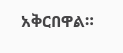አቅርበዋል።